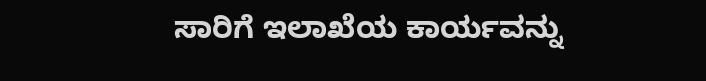ಸಾರಿಗೆ ಇಲಾಖೆಯ ಕಾರ್ಯವನ್ನು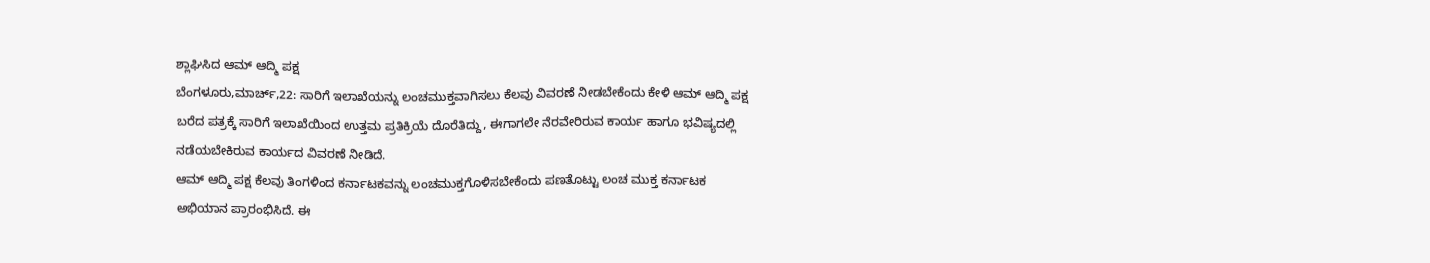ಶ್ಲಾಘಿಸಿದ ಆಮ್ ಆದ್ಮಿ ಪಕ್ಷ
ಬೆಂಗಳೂರು,ಮಾರ್ಚ್,22: ಸಾರಿಗೆ ಇಲಾಖೆಯನ್ನು ಲಂಚಮುಕ್ತವಾಗಿಸಲು ಕೆಲವು ವಿವರಣೆ ನೀಡಬೇಕೆಂದು ಕೇಳಿ ಆಮ್ ಆದ್ಮಿ ಪಕ್ಷ ಬರೆದ ಪತ್ರಕ್ಕೆ ಸಾರಿಗೆ ಇಲಾಖೆಯಿಂದ ಉತ್ತಮ ಪ್ರತಿಕ್ರಿಯೆ ದೊರೆತಿದ್ದು, ಈಗಾಗಲೇ ನೆರವೇರಿರುವ ಕಾರ್ಯ ಹಾಗೂ ಭವಿಷ್ಯದಲ್ಲಿ ನಡೆಯಬೇಕಿರುವ ಕಾರ್ಯದ ವಿವರಣೆ ನೀಡಿದೆ.
ಆಮ್ ಆದ್ಮಿ ಪಕ್ಷ ಕೆಲವು ತಿಂಗಳಿಂದ ಕರ್ನಾಟಕವನ್ನು ಲಂಚಮುಕ್ತಗೊಳಿಸಬೇಕೆಂದು ಪಣತೊಟ್ಟು ಲಂಚ ಮುಕ್ತ ಕರ್ನಾಟಕ ಅಭಿಯಾನ ಪ್ರಾರಂಭಿಸಿದೆ. ಈ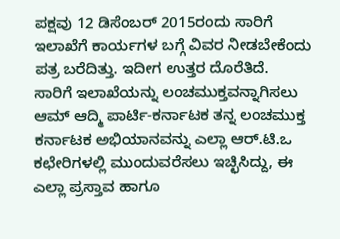ಪಕ್ಷವು 12 ಡಿಸೆಂಬರ್ 2015ರಂದು ಸಾರಿಗೆ ಇಲಾಖೆಗೆ ಕಾರ್ಯಗಳ ಬಗ್ಗೆ ವಿವರ ನೀಡಬೇಕೆಂದು ಪತ್ರ ಬರೆದಿತ್ತು. ಇದೀಗ ಉತ್ತರ ದೊರೆತಿದೆ.
ಸಾರಿಗೆ ಇಲಾಖೆಯನ್ನು ಲಂಚಮುಕ್ತವನ್ನಾಗಿಸಲು ಆಮ್ ಆದ್ಮಿ ಪಾರ್ಟಿ-ಕರ್ನಾಟಕ ತನ್ನ ಲಂಚಮುಕ್ತ ಕರ್ನಾಟಕ ಅಭಿಯಾನವನ್ನು ಎಲ್ಲಾ ಆರ್.ಟಿ.ಒ ಕಛೇರಿಗಳಲ್ಲಿ ಮುಂದುವರೆಸಲು ಇಚ್ಛಿಸಿದ್ದು, ಈ ಎಲ್ಲಾ ಪ್ರಸ್ತಾವ ಹಾಗೂ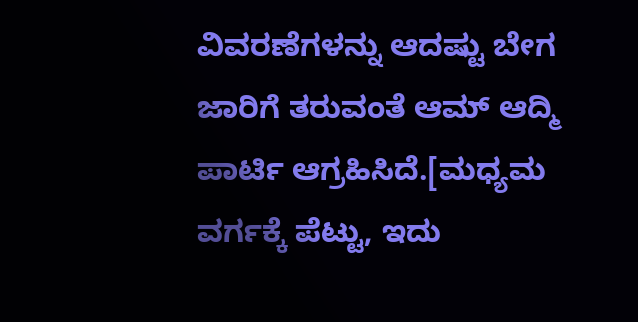ವಿವರಣೆಗಳನ್ನು ಆದಷ್ಟು ಬೇಗ ಜಾರಿಗೆ ತರುವಂತೆ ಆಮ್ ಆದ್ಮಿ ಪಾರ್ಟಿ ಆಗ್ರಹಿಸಿದೆ.[ಮಧ್ಯಮ ವರ್ಗಕ್ಕೆ ಪೆಟ್ಟು, ಇದು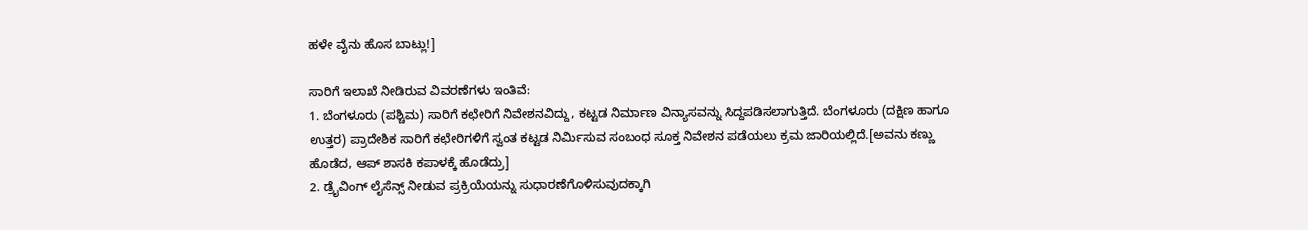ಹಳೇ ವೈನು ಹೊಸ ಬಾಟ್ಲು!]

ಸಾರಿಗೆ ಇಲಾಖೆ ನೀಡಿರುವ ವಿವರಣೆಗಳು ಇಂತಿವೆ:
1. ಬೆಂಗಳೂರು (ಪಶ್ಚಿಮ) ಸಾರಿಗೆ ಕಛೇರಿಗೆ ನಿವೇಶನವಿದ್ದು, ಕಟ್ಟಡ ನಿರ್ಮಾಣ ವಿನ್ಯಾಸವನ್ನು ಸಿದ್ದಪಡಿಸಲಾಗುತ್ತಿದೆ. ಬೆಂಗಳೂರು (ದಕ್ಷಿಣ ಹಾಗೂ ಉತ್ತರ) ಪ್ರಾದೇಶಿಕ ಸಾರಿಗೆ ಕಛೇರಿಗಳಿಗೆ ಸ್ವಂತ ಕಟ್ಟಡ ನಿರ್ಮಿಸುವ ಸಂಬಂಧ ಸೂಕ್ತ ನಿವೇಶನ ಪಡೆಯಲು ಕ್ರಮ ಜಾರಿಯಲ್ಲಿದೆ.[ಅವನು ಕಣ್ಣು ಹೊಡೆದ, ಆಪ್ ಶಾಸಕಿ ಕಪಾಳಕ್ಕೆ ಹೊಡೆದ್ರು]
2. ಡ್ರೈವಿಂಗ್ ಲೈಸೆನ್ಸ್ ನೀಡುವ ಪ್ರಕ್ರಿಯೆಯನ್ನು ಸುಧಾರಣೆಗೊಳಿಸುವುದಕ್ಕಾಗಿ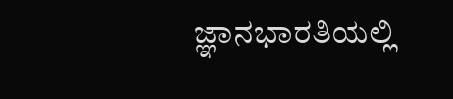ಜ್ಞಾನಭಾರತಿಯಲ್ಲಿ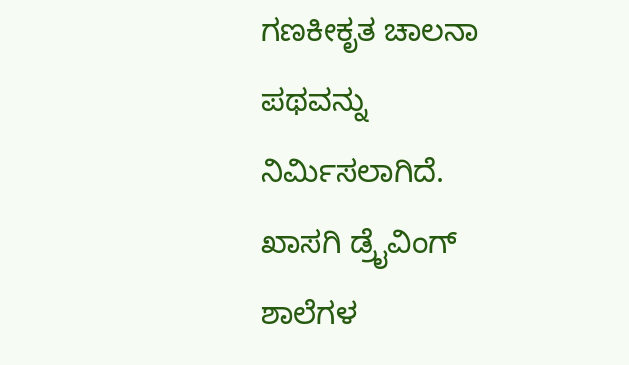ಗಣಕೀಕೃತ ಚಾಲನಾ ಪಥವನ್ನು ನಿರ್ಮಿಸಲಾಗಿದೆ. ಖಾಸಗಿ ಡ್ರೈವಿಂಗ್ ಶಾಲೆಗಳ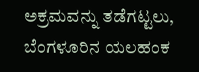ಅಕ್ರಮವನ್ನು ತಡೆಗಟ್ಟಲು, ಬೆಂಗಳೂರಿನ ಯಲಹಂಕ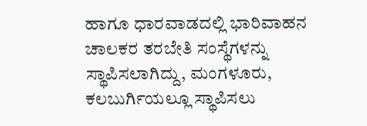ಹಾಗೂ ಧಾರವಾಡದಲ್ಲಿ ಭಾರಿವಾಹನ ಚಾಲಕರ ತರಬೇತಿ ಸಂಸ್ಥೆಗಳನ್ನು ಸ್ಥಾಪಿಸಲಾಗಿದ್ದು, ಮಂಗಳೂರು, ಕಲಬುರ್ಗಿಯಲ್ಲೂ ಸ್ಥಾಪಿಸಲು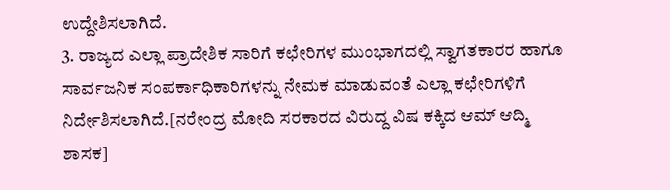ಉದ್ದೇಶಿಸಲಾಗಿದೆ.
3. ರಾಜ್ಯದ ಎಲ್ಲಾ ಪ್ರಾದೇಶಿಕ ಸಾರಿಗೆ ಕಛೇರಿಗಳ ಮುಂಭಾಗದಲ್ಲಿ ಸ್ವಾಗತಕಾರರ ಹಾಗೂ ಸಾರ್ವಜನಿಕ ಸಂಪರ್ಕಾಧಿಕಾರಿಗಳನ್ನು ನೇಮಕ ಮಾಡುವಂತೆ ಎಲ್ಲಾ ಕಛೇರಿಗಳಿಗೆ ನಿರ್ದೇಶಿಸಲಾಗಿದೆ.[ನರೇಂದ್ರ ಮೋದಿ ಸರಕಾರದ ವಿರುದ್ದ ವಿಷ ಕಕ್ಕಿದ ಆಮ್ ಆದ್ಮಿ ಶಾಸಕ]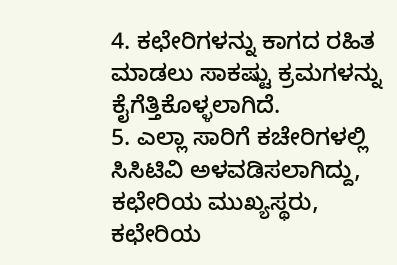4. ಕಛೇರಿಗಳನ್ನು ಕಾಗದ ರಹಿತ ಮಾಡಲು ಸಾಕಷ್ಟು ಕ್ರಮಗಳನ್ನು ಕೈಗೆತ್ತಿಕೊಳ್ಳಲಾಗಿದೆ.
5. ಎಲ್ಲಾ ಸಾರಿಗೆ ಕಚೇರಿಗಳಲ್ಲಿ ಸಿಸಿಟಿವಿ ಅಳವಡಿಸಲಾಗಿದ್ದು, ಕಛೇರಿಯ ಮುಖ್ಯಸ್ಥರು, ಕಛೇರಿಯ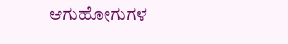ಆಗುಹೋಗುಗಳ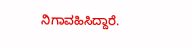ನಿಗಾವಹಿಸಿದ್ದಾರೆ.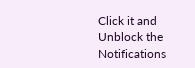Click it and Unblock the Notifications